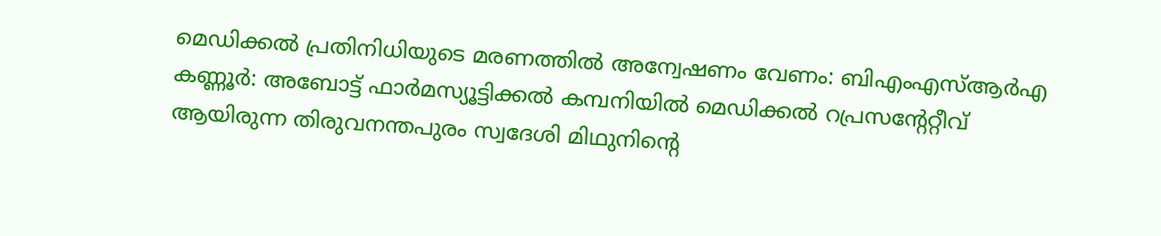മെഡിക്കൽ പ്രതിനിധിയുടെ മരണത്തിൽ അന്വേഷണം വേണം: ബിഎംഎസ്ആർഎ
കണ്ണൂർ: അബോട്ട് ഫാർമസ്യൂട്ടിക്കൽ കമ്പനിയിൽ മെഡിക്കൽ റപ്രസന്റേറ്റീവ് ആയിരുന്ന തിരുവനന്തപുരം സ്വദേശി മിഥുനിന്റെ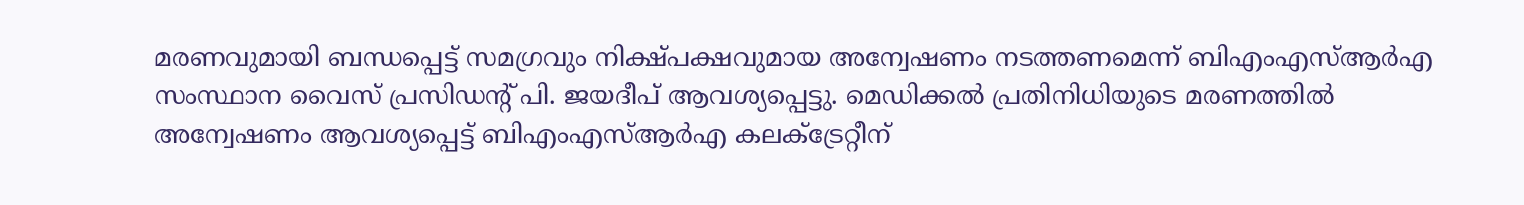മരണവുമായി ബന്ധപ്പെട്ട് സമഗ്രവും നിക്ഷ്പക്ഷവുമായ അന്വേഷണം നടത്തണമെന്ന് ബിഎംഎസ്ആർഎ സംസ്ഥാന വൈസ് പ്രസിഡന്റ് പി. ജയദീപ് ആവശ്യപ്പെട്ടു. മെഡിക്കൽ പ്രതിനിധിയുടെ മരണത്തിൽ അന്വേഷണം ആവശ്യപ്പെട്ട് ബിഎംഎസ്ആർഎ കലക്ട്രേറ്റീന്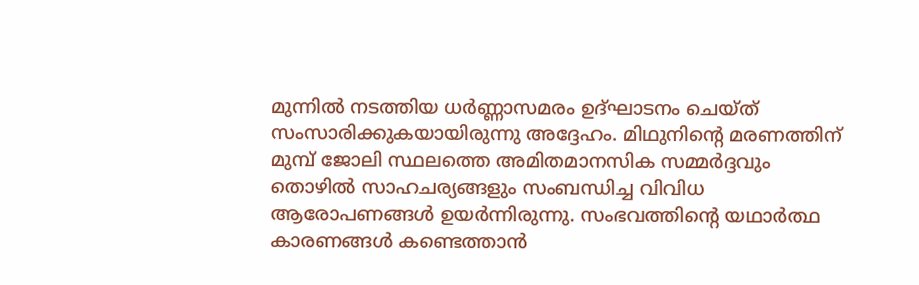മുന്നിൽ നടത്തിയ ധർണ്ണാസമരം ഉദ്ഘാടനം ചെയ്ത് സംസാരിക്കുകയായിരുന്നു അദ്ദേഹം. മിഥുനിന്റെ മരണത്തിന് മുമ്പ് ജോലി സ്ഥലത്തെ അമിതമാനസിക സമ്മർദ്ദവും തൊഴിൽ സാഹചര്യങ്ങളും സംബന്ധിച്ച വിവിധ ആരോപണങ്ങൾ ഉയർന്നിരുന്നു. സംഭവത്തിന്റെ യഥാർത്ഥ കാരണങ്ങൾ കണ്ടെത്താൻ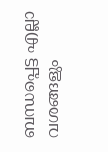ബന്ധപ്പെട്ട എല്ലാ വശങ്ങളും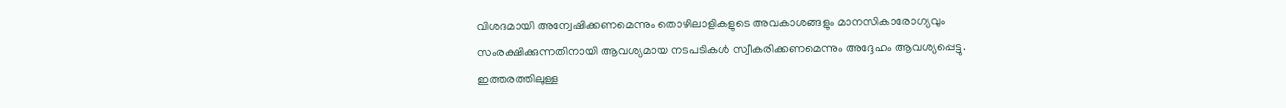വിശദമായി അന്വേഷിക്കണമെന്നും തൊഴിലാളികളുടെ അവകാശങ്ങളും മാനസികാരോഗ്യവും സംരക്ഷിക്കുന്നതിനായി ആവശ്യമായ നടപടികൾ സ്വീകരിക്കണമെന്നും അദ്ദേഹം ആവശ്യപ്പെട്ടു.
ഇത്തരത്തിലുള്ള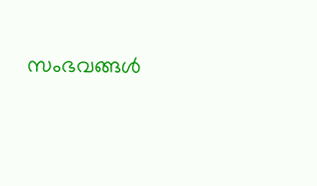സംഭവങ്ങൾ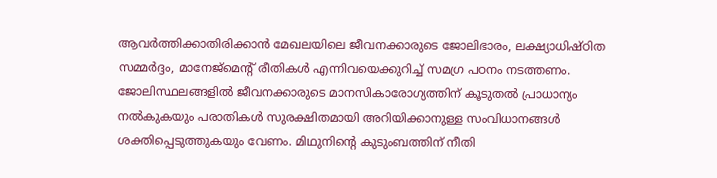ആവർത്തിക്കാതിരിക്കാൻ മേഖലയിലെ ജീവനക്കാരുടെ ജോലിഭാരം, ലക്ഷ്യാധിഷ്ഠിത സമ്മർദ്ദം, മാനേജ്മെന്റ് രീതികൾ എന്നിവയെക്കുറിച്ച് സമഗ്ര പഠനം നടത്തണം. ജോലിസ്ഥലങ്ങളിൽ ജീവനക്കാരുടെ മാനസികാരോഗ്യത്തിന് കൂടുതൽ പ്രാധാന്യം നൽകുകയും പരാതികൾ സുരക്ഷിതമായി അറിയിക്കാനുള്ള സംവിധാനങ്ങൾ ശക്തിപ്പെടുത്തുകയും വേണം. മിഥുനിന്റെ കുടുംബത്തിന് നീതി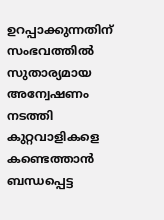ഉറപ്പാക്കുന്നതിന് സംഭവത്തിൽ സുതാര്യമായ അന്വേഷണം നടത്തി കുറ്റവാളികളെ കണ്ടെത്താൻ ബന്ധപ്പെട്ട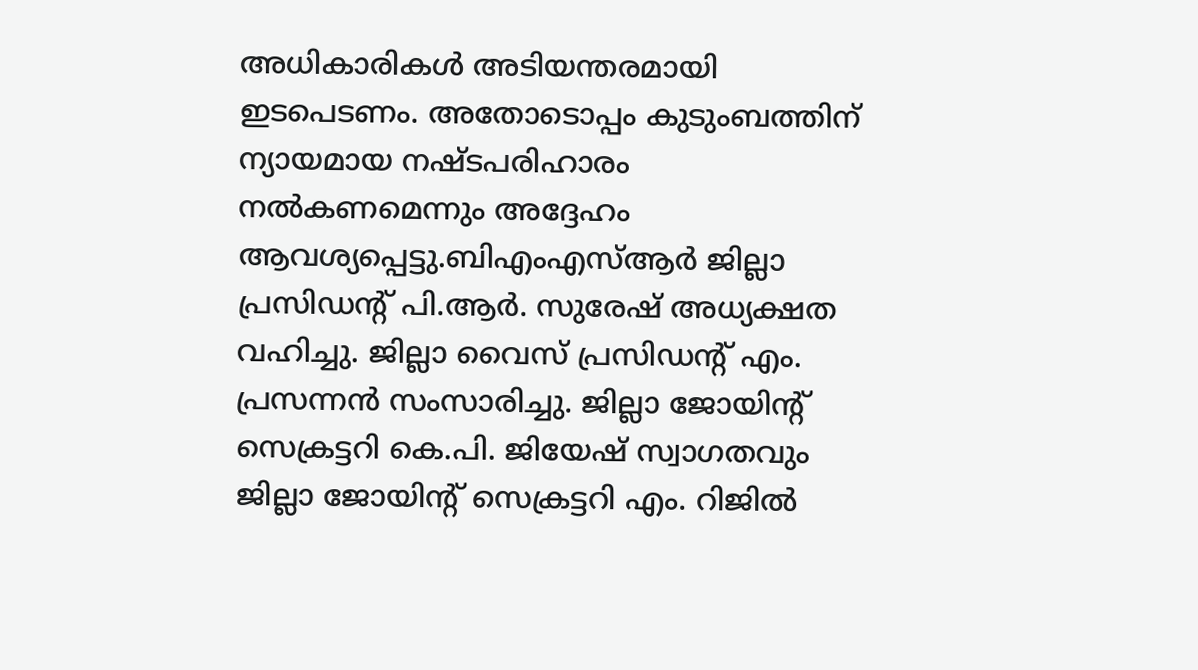അധികാരികൾ അടിയന്തരമായി ഇടപെടണം. അതോടൊപ്പം കുടുംബത്തിന് ന്യായമായ നഷ്ടപരിഹാരം നൽകണമെന്നും അദ്ദേഹം ആവശ്യപ്പെട്ടു.ബിഎംഎസ്ആർ ജില്ലാ പ്രസിഡന്റ് പി.ആർ. സുരേഷ് അധ്യക്ഷത വഹിച്ചു. ജില്ലാ വൈസ് പ്രസിഡന്റ് എം. പ്രസന്നൻ സംസാരിച്ചു. ജില്ലാ ജോയിന്റ് സെക്രട്ടറി കെ.പി. ജിയേഷ് സ്വാഗതവും ജില്ലാ ജോയിന്റ് സെക്രട്ടറി എം. റിജിൽ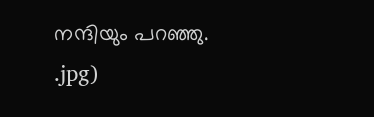നന്ദിയും പറഞ്ഞു.
.jpg)